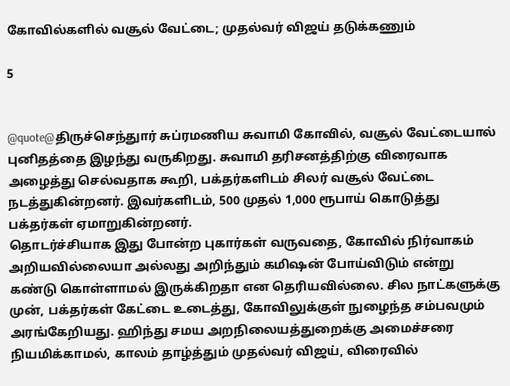கோவில்களில் வசூல் வேட்டை; முதல்வர் விஜய் தடுக்கணும்

5


@quote@திருச்செந்துார் சுப்ரமணிய சுவாமி கோவில், வசூல் வேட்டையால் புனிதத்தை இழந்து வருகிறது. சுவாமி தரிசனத்திற்கு விரைவாக அழைத்து செல்வதாக கூறி, பக்தர்களிடம் சிலர் வசூல் வேட்டை நடத்துகின்றனர். இவர்களிடம், 500 முதல் 1,000 ரூபாய் கொடுத்து பக்தர்கள் ஏமாறுகின்றனர்.
தொடர்ச்சியாக இது போன்ற புகார்கள் வருவதை, கோவில் நிர்வாகம் அறியவில்லையா அல்லது அறிந்தும் கமிஷன் போய்விடும் என்று கண்டு கொள்ளாமல் இருக்கிறதா என தெரியவில்லை. சில நாட்களுக்கு முன், பக்தர்கள் கேட்டை உடைத்து, கோவிலுக்குள் நுழைந்த சம்பவமும் அரங்கேறியது. ஹிந்து சமய அறநிலையத்துறைக்கு அமைச்சரை நியமிக்காமல், காலம் தாழ்த்தும் முதல்வர் விஜய், விரைவில்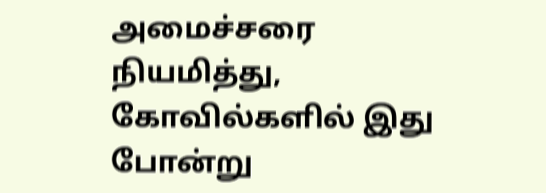அமைச்சரை நியமித்து, கோவில்களில் இது போன்று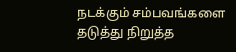நடக்கும் சம்பவங்களை தடுத்து நிறுத்த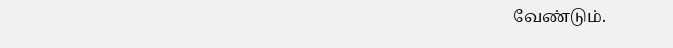வேண்டும்.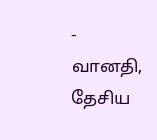- வானதி, தேசிய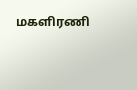மகளிரணி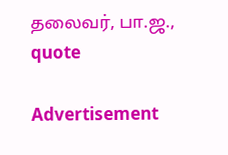தலைவர், பா.ஜ.,
quote

Advertisement